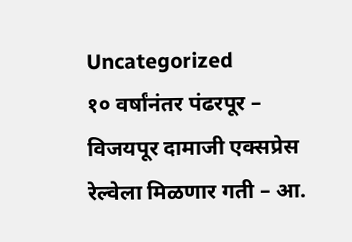Uncategorized
१० वर्षांनंतर पंढरपूर – विजयपूर दामाजी एक्सप्रेस रेल्वेला मिळणार गती – आ.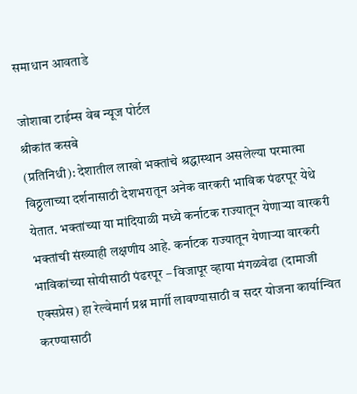समाधान आवताडे

जोशाबा टाईम्स वेब न्यूज पोर्टल
श्रीकांत कसबे
(प्रतिनिधी): देशातील लाखो भक्तांचे श्रद्धास्थान असलेल्या परमात्मा विठ्ठलाच्या दर्शनासाठी देशभरातून अनेक वारकरी भाविक पंढरपूर येथे येतात. भक्तांच्या या मांदियाळी मध्ये कर्नाटक राज्यातून येणाऱ्या वारकरी भक्तांची संख्याही लक्षणीय आहे. कर्नाटक राज्यातून येणाऱ्या वारकरी भाविकांच्या सोयीसाठी पंढरपूर – विजापूर व्हाया मंगळवेढा (दामाजी एक्सप्रेस) हा रेल्वेमार्ग प्रश्न मार्गी लावण्यासाठी व सदर योजना कार्यान्वित करण्यासाठी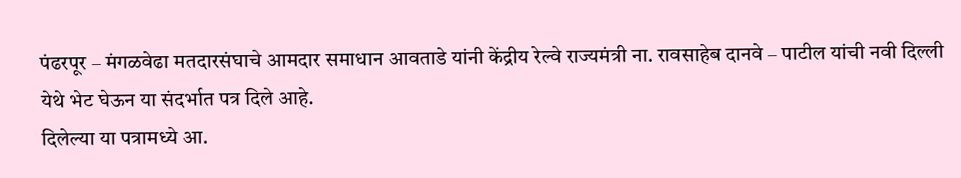पंढरपूर – मंगळवेढा मतदारसंघाचे आमदार समाधान आवताडे यांनी केंद्रीय रेल्वे राज्यमंत्री ना. रावसाहेब दानवे – पाटील यांची नवी दिल्ली येथे भेट घेऊन या संदर्भात पत्र दिले आहे.
दिलेल्या या पत्रामध्ये आ.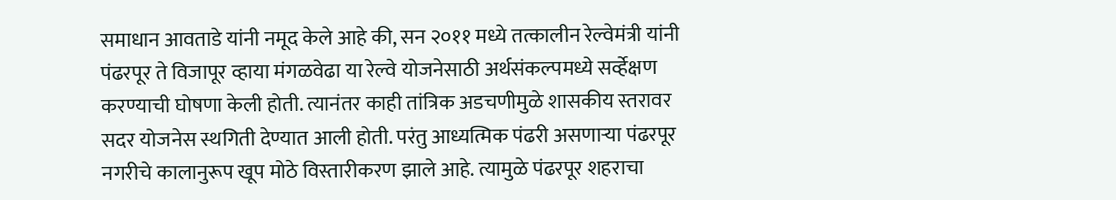समाधान आवताडे यांनी नमूद केले आहे की, सन २०११ मध्ये तत्कालीन रेल्वेमंत्री यांनी पंढरपूर ते विजापूर व्हाया मंगळवेढा या रेल्वे योजनेसाठी अर्थसंकल्पमध्ये सर्व्हेक्षण करण्याची घोषणा केली होती. त्यानंतर काही तांत्रिक अडचणीमुळे शासकीय स्तरावर सदर योजनेस स्थगिती देण्यात आली होती. परंतु आध्यत्मिक पंढरी असणाऱ्या पंढरपूर नगरीचे कालानुरूप खूप मोठे विस्तारीकरण झाले आहे. त्यामुळे पंढरपूर शहराचा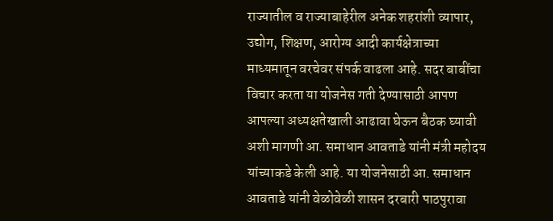राज्यातील व राज्याबाहेरील अनेक शहरांशी व्यापार, उद्योग, शिक्षण, आरोग्य आदी कार्यक्षेत्राच्या माध्यमातून वरचेवर संपर्क वाढला आहे. सदर बाबींचा विचार करता या योजनेस गती देण्यासाठी आपण आपल्या अध्यक्षतेखाली आढावा घेऊन बैठक घ्यावी अशी मागणी आ. समाधान आवताडे यांनी मंत्री महोदय यांच्याकडे केली आहे. या योजनेसाठी आ. समाधान आवताडे यांनी वेळोवेळी शासन दरबारी पाठपुरावा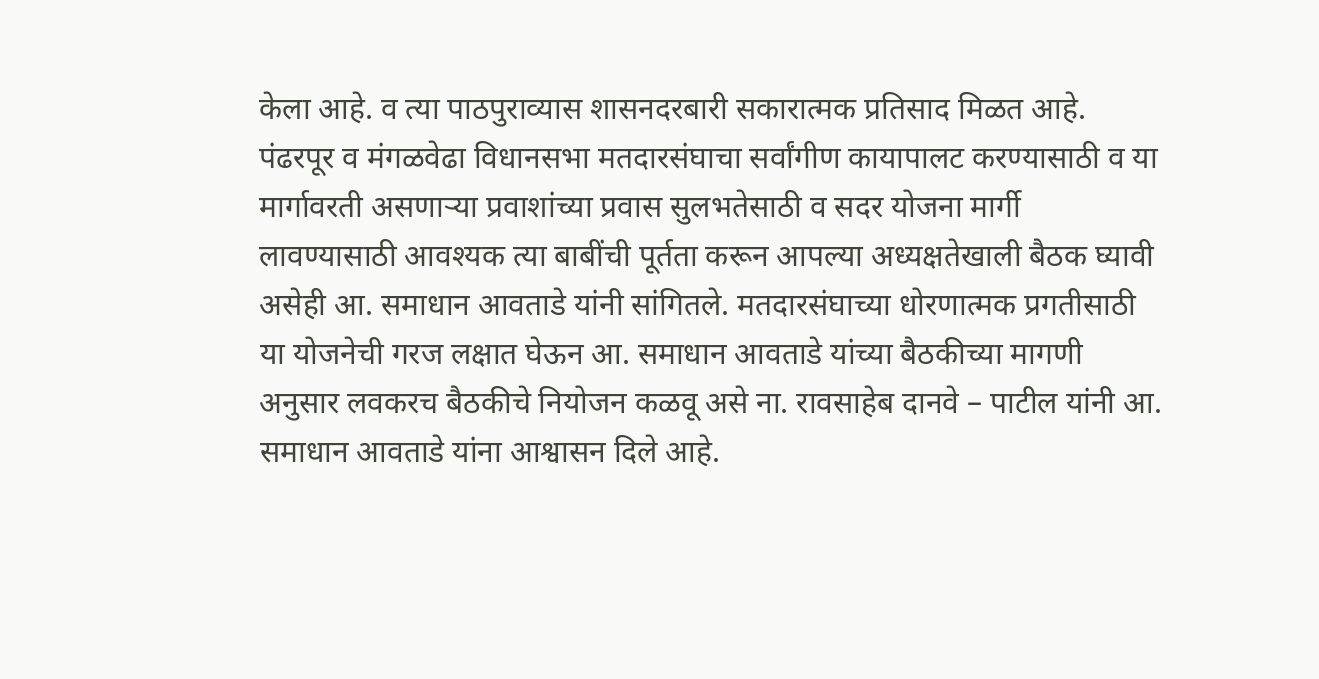केला आहे. व त्या पाठपुराव्यास शासनदरबारी सकारात्मक प्रतिसाद मिळत आहे.
पंढरपूर व मंगळवेढा विधानसभा मतदारसंघाचा सर्वांगीण कायापालट करण्यासाठी व या मार्गावरती असणाऱ्या प्रवाशांच्या प्रवास सुलभतेसाठी व सदर योजना मार्गी लावण्यासाठी आवश्यक त्या बाबींची पूर्तता करून आपल्या अध्यक्षतेखाली बैठक घ्यावी असेही आ. समाधान आवताडे यांनी सांगितले. मतदारसंघाच्या धोरणात्मक प्रगतीसाठी या योजनेची गरज लक्षात घेऊन आ. समाधान आवताडे यांच्या बैठकीच्या मागणी अनुसार लवकरच बैठकीचे नियोजन कळवू असे ना. रावसाहेब दानवे – पाटील यांनी आ. समाधान आवताडे यांना आश्वासन दिले आहे.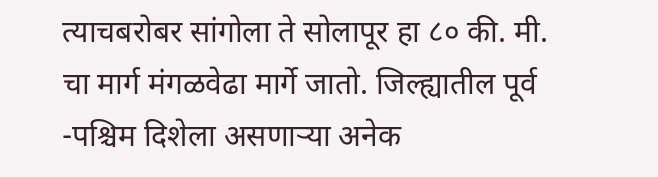त्याचबरोबर सांगोला ते सोलापूर हा ८० की. मी. चा मार्ग मंगळवेढा मार्गे जातो. जिल्ह्यातील पूर्व -पश्चिम दिशेला असणाऱ्या अनेक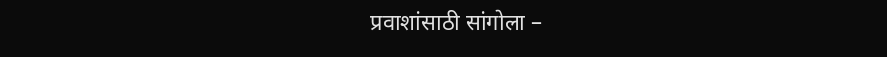प्रवाशांसाठी सांगोला –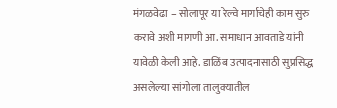मंगळवेढा – सोलापूर या रेल्वे मार्गाचेही काम सुरु करावे अशी मागणी आ. समाधान आवताडे यांनी यावेळी केली आहे. डाळिंब उत्पादनासाठी सुप्रसिद्ध असलेल्या सांगोला तालुक्यातील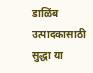डाळिंब उत्पादकासाठी सुद्धा या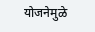योजनेमुळे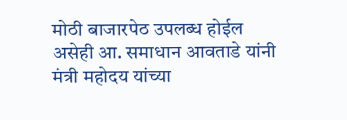मोठी बाजारपेठ उपलब्ध होईल असेही आ. समाधान आवताडे यांनी मंत्री महोदय यांच्या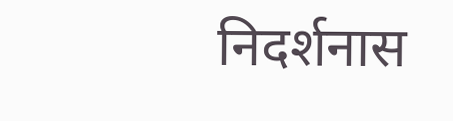निदर्शनास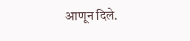आणून दिले.